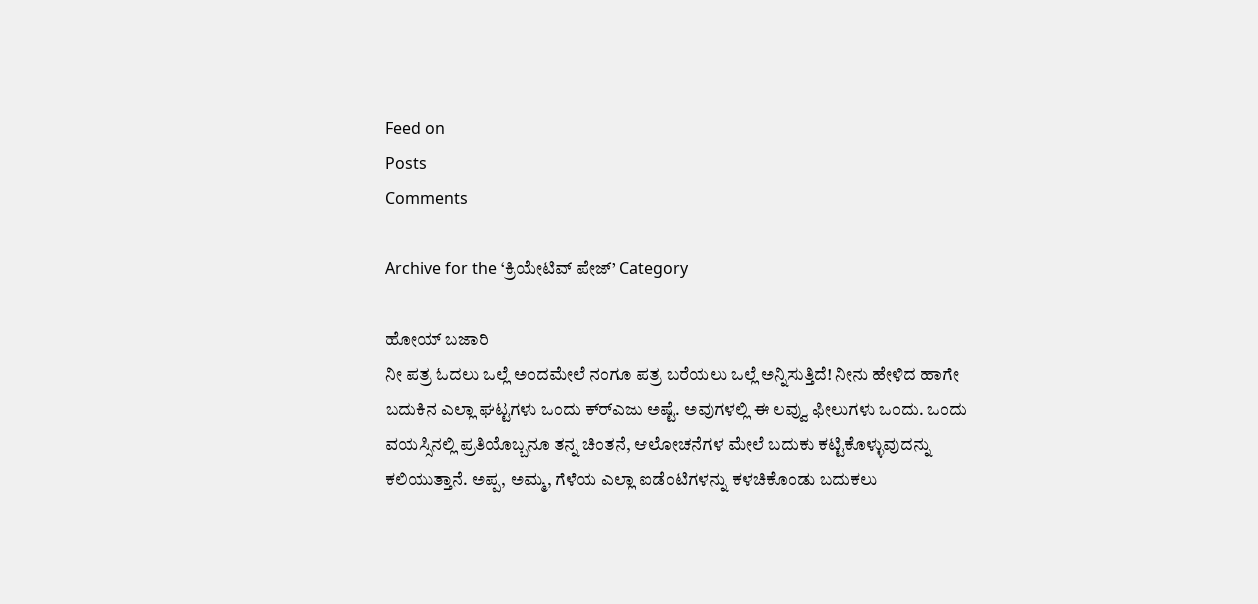Feed on
Posts
Comments

Archive for the ‘ಕ್ರಿಯೇಟಿವ್ ಪೇಜ್’ Category

ಹೋಯ್ ಬಜಾರಿ
ನೀ ಪತ್ರ ಓದಲು ಒಲ್ಲೆ ಅಂದಮೇಲೆ ನಂಗೂ ಪತ್ರ ಬರೆಯಲು ಒಲ್ಲೆ ಅನ್ನಿಸುತ್ತಿದೆ! ನೀನು ಹೇಳಿದ ಹಾಗೇ ಬದುಕಿನ ಎಲ್ಲಾ ಘಟ್ಟಗಳು ಒಂದು ಕ್ರ್‍ಎಜು ಅಷ್ಟೆ. ಅವುಗಳಲ್ಲಿ ಈ ಲವ್ವು ಫೀಲುಗಳು ಒಂದು. ಒಂದು ವಯಸ್ಸಿನಲ್ಲಿ ಪ್ರತಿಯೊಬ್ಬನೂ ತನ್ನ ಚಿಂತನೆ, ಆಲೋಚನೆಗಳ ಮೇಲೆ ಬದುಕು ಕಟ್ಟಿಕೊಳ್ಳುವುದನ್ನು ಕಲಿಯುತ್ತಾನೆ. ಅಪ್ಪ, ಅಮ್ಮ, ಗೆಳೆಯ ಎಲ್ಲಾ ಐಡೆಂಟಿಗಳನ್ನು ಕಳಚಿಕೊಂಡು ಬದುಕಲು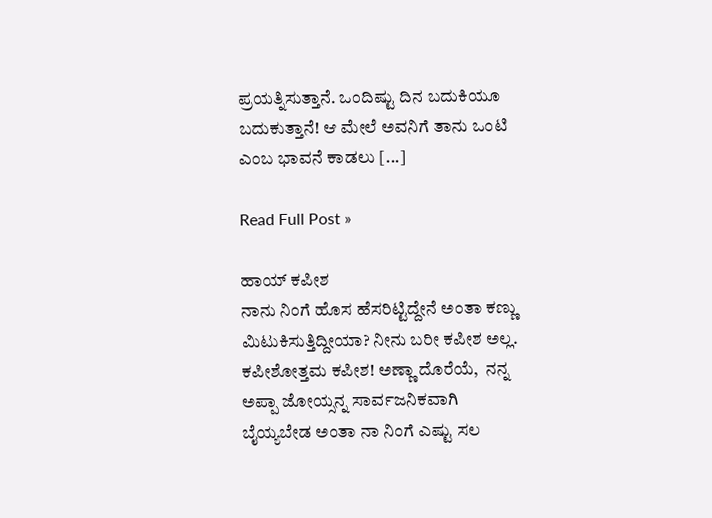ಪ್ರಯತ್ನಿಸುತ್ತಾನೆ. ಒಂದಿಷ್ಟು ದಿನ ಬದುಕಿಯೂ ಬದುಕುತ್ತಾನೆ! ಆ ಮೇಲೆ ಅವನಿಗೆ ತಾನು ಒಂಟಿ ಎಂಬ ಭಾವನೆ ಕಾಡಲು [...]

Read Full Post »

ಹಾಯ್ ಕಪೀಶ
ನಾನು ನಿಂಗೆ ಹೊಸ ಹೆಸರಿಟ್ಟಿದ್ದೇನೆ ಅಂತಾ ಕಣ್ಣು ಮಿಟುಕಿಸುತ್ತಿದ್ದೀಯಾ? ನೀನು ಬರೀ ಕಪೀಶ ಅಲ್ಲ. ಕಪೀಶೋತ್ತಮ ಕಪೀಶ! ಅಣ್ಣಾ ದೊರೆಯೆ,  ನನ್ನ ಅಪ್ಪಾ ಜೋಯ್ಸನ್ನ ಸಾರ್ವಜನಿಕವಾಗಿ ಬೈಯ್ಯಬೇಡ ಅಂತಾ ನಾ ನಿಂಗೆ ಎಷ್ಟು ಸಲ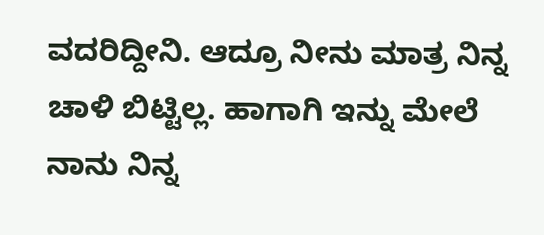ವದರಿದ್ದೀನಿ. ಆದ್ರೂ ನೀನು ಮಾತ್ರ ನಿನ್ನ ಚಾಳಿ ಬಿಟ್ಟಿಲ್ಲ. ಹಾಗಾಗಿ ಇನ್ನು ಮೇಲೆ ನಾನು ನಿನ್ನ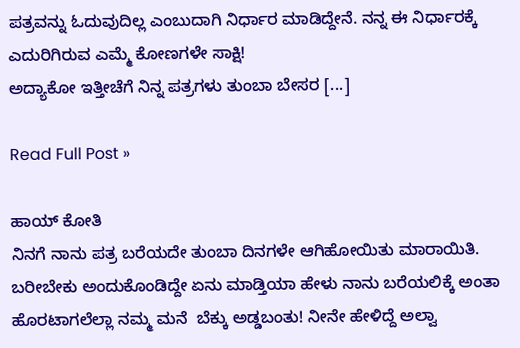ಪತ್ರವನ್ನು ಓದುವುದಿಲ್ಲ ಎಂಬುದಾಗಿ ನಿರ್ಧಾರ ಮಾಡಿದ್ದೇನೆ. ನನ್ನ ಈ ನಿರ್ಧಾರಕ್ಕೆ ಎದುರಿಗಿರುವ ಎಮ್ಮೆ ಕೋಣಗಳೇ ಸಾಕ್ಷಿ!
ಅದ್ಯಾಕೋ ಇತ್ತೀಚೆಗೆ ನಿನ್ನ ಪತ್ರಗಳು ತುಂಬಾ ಬೇಸರ [...]

Read Full Post »

ಹಾಯ್ ಕೋತಿ
ನಿನಗೆ ನಾನು ಪತ್ರ ಬರೆಯದೇ ತುಂಬಾ ದಿನಗಳೇ ಆಗಿಹೋಯಿತು ಮಾರಾಯಿತಿ. ಬರೀಬೇಕು ಅಂದುಕೊಂಡಿದ್ದೇ ಏನು ಮಾಡ್ತಿಯಾ ಹೇಳು ನಾನು ಬರೆಯಲಿಕ್ಕೆ ಅಂತಾ ಹೊರಟಾಗಲೆಲ್ಲಾ ನಮ್ಮ ಮನೆ  ಬೆಕ್ಕು ಅಡ್ಡಬಂತು! ನೀನೇ ಹೇಳಿದ್ದೆ ಅಲ್ವಾ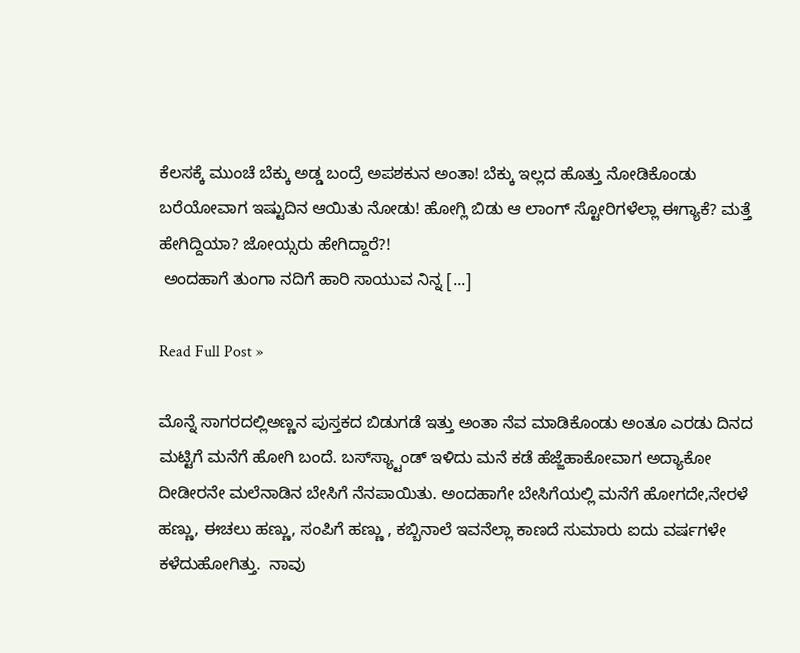ಕೆಲಸಕ್ಕೆ ಮುಂಚೆ ಬೆಕ್ಕು ಅಡ್ಡ ಬಂದ್ರೆ ಅಪಶಕುನ ಅಂತಾ! ಬೆಕ್ಕು ಇಲ್ಲದ ಹೊತ್ತು ನೋಡಿಕೊಂಡು ಬರೆಯೋವಾಗ ಇಷ್ಟುದಿನ ಆಯಿತು ನೋಡು! ಹೋಗ್ಲಿ ಬಿಡು ಆ ಲಾಂಗ್ ಸ್ಟೋರಿಗಳೆಲ್ಲಾ ಈಗ್ಯಾಕೆ? ಮತ್ತೆ  ಹೇಗಿದ್ದಿಯಾ? ಜೋಯ್ಸರು ಹೇಗಿದ್ದಾರೆ?!
 ಅಂದಹಾಗೆ ತುಂಗಾ ನದಿಗೆ ಹಾರಿ ಸಾಯುವ ನಿನ್ನ [...]

Read Full Post »

ಮೊನ್ನೆ ಸಾಗರದಲ್ಲಿಅಣ್ಣನ ಪುಸ್ತಕದ ಬಿಡುಗಡೆ ಇತ್ತು ಅಂತಾ ನೆವ ಮಾಡಿಕೊಂಡು ಅಂತೂ ಎರಡು ದಿನದ ಮಟ್ಟಿಗೆ ಮನೆಗೆ ಹೋಗಿ ಬಂದೆ. ಬಸ್‌ಸ್ಯ್ಟಾಂಡ್ ಇಳಿದು ಮನೆ ಕಡೆ ಹೆಜ್ಜೆಹಾಕೋವಾಗ ಅದ್ಯಾಕೋ ದೀಡೀರನೇ ಮಲೆನಾಡಿನ ಬೇಸಿಗೆ ನೆನಪಾಯಿತು. ಅಂದಹಾಗೇ ಬೇಸಿಗೆಯಲ್ಲಿ ಮನೆಗೆ ಹೋಗದೇ,ನೇರಳೆ ಹಣ್ಣು, ಈಚಲು ಹಣ್ಣು, ಸಂಪಿಗೆ ಹಣ್ಣು , ಕಬ್ಬಿನಾಲೆ ಇವನೆಲ್ಲಾ ಕಾಣದೆ ಸುಮಾರು ಐದು ವರ್ಷಗಳೇ ಕಳೆದುಹೋಗಿತ್ತು.  ನಾವು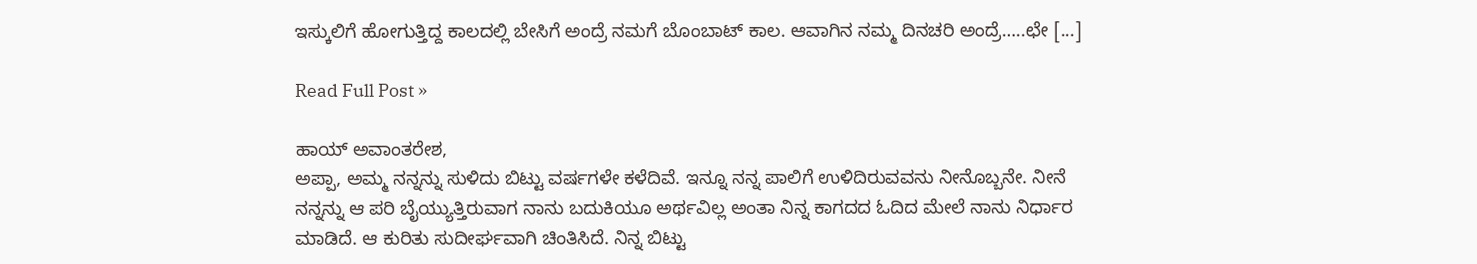ಇಸ್ಕುಲಿಗೆ ಹೋಗುತ್ತಿದ್ದ ಕಾಲದಲ್ಲಿ ಬೇಸಿಗೆ ಅಂದ್ರೆ ನಮಗೆ ಬೊಂಬಾಟ್ ಕಾಲ. ಆವಾಗಿನ ನಮ್ಮ ದಿನಚರಿ ಅಂದ್ರೆ…..ಛೇ [...]

Read Full Post »

ಹಾಯ್ ಅವಾಂತರೇಶ,
ಅಪ್ಪಾ, ಅಮ್ಮ ನನ್ನನ್ನು ಸುಳಿದು ಬಿಟ್ಟು ವರ್ಷಗಳೇ ಕಳೆದಿವೆ. ಇನ್ನೂ ನನ್ನ ಪಾಲಿಗೆ ಉಳಿದಿರುವವನು ನೀನೊಬ್ಬನೇ. ನೀನೆ ನನ್ನನ್ನು ಆ ಪರಿ ಬೈಯ್ಯುತ್ತಿರುವಾಗ ನಾನು ಬದುಕಿಯೂ ಅರ್ಥವಿಲ್ಲ ಅಂತಾ ನಿನ್ನ ಕಾಗದದ ಓದಿದ ಮೇಲೆ ನಾನು ನಿರ್ಧಾರ ಮಾಡಿದೆ. ಆ ಕುರಿತು ಸುದೀರ್ಘವಾಗಿ ಚಿಂತಿಸಿದೆ. ನಿನ್ನ ಬಿಟ್ಟು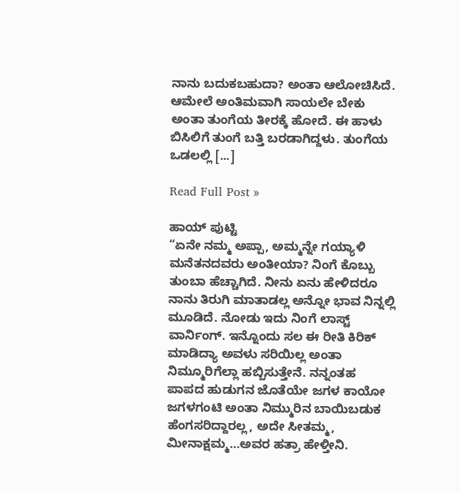ನಾನು ಬದುಕಬಹುದಾ? ಅಂತಾ ಆಲೋಚಿಸಿದೆ. ಆಮೇಲೆ ಅಂತಿಮವಾಗಿ ಸಾಯಲೇ ಬೇಕು ಅಂತಾ ತುಂಗೆಯ ತೀರಕ್ಕೆ ಹೋದೆ. ಈ ಹಾಳು ಬಿಸಿಲಿಗೆ ತುಂಗೆ ಬತ್ತಿ ಬರಡಾಗಿದ್ದಳು. ತುಂಗೆಯ ಒಡಲಲ್ಲಿ [...]

Read Full Post »

ಹಾಯ್ ಪುಟ್ಟಿ
“ಏನೇ ನಮ್ಮ ಅಪ್ಪಾ, ಅಮ್ಮನ್ನೇ ಗಯ್ಯಾಳಿ ಮನೆತನದವರು ಅಂತೀಯಾ? ನಿಂಗೆ ಕೊಬ್ಬು ತುಂಬಾ ಹೆಚ್ಚಾಗಿದೆ. ನೀನು ಏನು ಹೇಳಿದರೂ ನಾನು ತಿರುಗಿ ಮಾತಾಡಲ್ಲ ಅನ್ನೋ ಭಾವ ನಿನ್ನಲ್ಲಿ ಮೂಡಿದೆ. ನೋಡು ಇದು ನಿಂಗೆ ಲಾಸ್ಟ್ ವಾರ್ನಿಂಗ್. ಇನ್ನೊಂದು ಸಲ ಈ ರೀತಿ ಕಿರಿಕ್ ಮಾಡಿದ್ಯಾ ಅವಳು ಸರಿಯಿಲ್ಲ ಅಂತಾ ನಿಮ್ಮೂರಿಗೆಲ್ಲಾ ಹಬ್ಬಿಸುತ್ತೇನೆ. ನನ್ನಂತಹ ಪಾಪದ ಹುಡುಗನ ಜೊತೆಯೇ ಜಗಳ ಕಾಯೋ ಜಗಳಗಂಟಿ ಅಂತಾ ನಿಮ್ಮುರಿನ ಬಾಯಿಬಡುಕ ಹೆಂಗಸರಿದ್ದಾರಲ್ಲ, ಅದೇ ಸೀತಮ್ಮ, ಮೀನಾಕ್ಷಮ್ಮ…ಅವರ ಹತ್ರಾ ಹೇಳ್ತೀನಿ.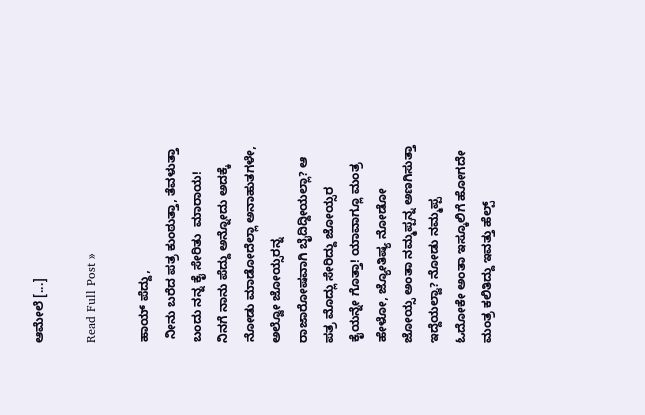ಆಮೇಲೆ [...]

Read Full Post »

ಹಾಯ್ ಪೆದ್ದು,
 ನೀನು ಬರೆದ ಪತ್ರ ಕುಂಠುತ್ತಾ, ತೆವಳುತ್ತಾ ಬಂದು ನನ್ನ ಕೈ ಸೇರಿತು  ಮಾರಾಯ! ನಿನಗೆ ನಾನು ಪೆದ್ದು ಅನ್ನೋದು ಅದಕ್ಕೆ ನೋಡು ಮಾಡೋದೆಲ್ಲಾ ಅನಾಹುತಗಳೇ, ಅಲ್ವೋ ಜೋಯ್ಸರನ್ನ ರಾಜಾರೋಷವಾಗಿ ಬೈದಿದ್ದೀಯಲ್ಲಾ? ಆ ಪತ್ರ ಮೊದ್ಲು ಸೇರಿದ್ದು ಜೋಯ್ಸರ ಕೈಯನ್ನೇ ಗೊತ್ತಾ! ಯಾವಾಗ್ಲೂ ಮಂತ್ರ ಹೇಳೋ, ಜ್ಯೋತಿಷ್ಯ ನೋಡೋ ಜೋಯ್ಸ ಅಂತಾ ನಮ್ಮಪ್ಪನ್ನ ಅಣಗಿಸುತ್ತಾ ಇದ್ದೆಯಲ್ವಾ? ನೋಡು ನಮ್ಮಪ್ಪ ಓದೋಕೇ ಅಂತಾ ಇಸ್ಕೂಲಿಗೆ ಹೋಗದೇ ಮಂತ್ರ ಕಲಿತಿದ್ದು ಇವತ್ತು ಹೆಲ್ಪ್‌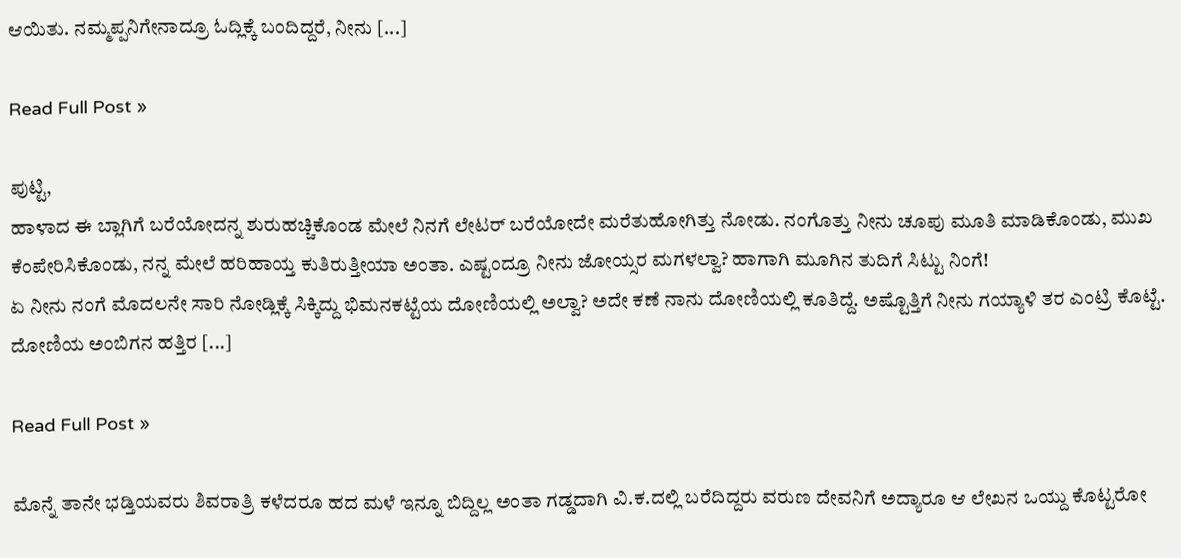ಆಯಿತು. ನಮ್ಮಪ್ಪನಿಗೇನಾದ್ರೂ ಓದ್ಲಿಕ್ಕೆ ಬಂದಿದ್ದರೆ, ನೀನು [...]

Read Full Post »

ಪುಟ್ಟಿ,
ಹಾಳಾದ ಈ ಬ್ಲಾಗಿಗೆ ಬರೆಯೋದನ್ನ ಶುರುಹಚ್ಚಿಕೊಂಡ ಮೇಲೆ ನಿನಗೆ ಲೇಟರ್ ಬರೆಯೋದೇ ಮರೆತುಹೋಗಿತ್ತು ನೋಡು. ನಂಗೊತ್ತು ನೀನು ಚೂಪು ಮೂತಿ ಮಾಡಿಕೊಂಡು, ಮುಖ ಕೆಂಪೇರಿಸಿಕೊಂಡು, ನನ್ನ ಮೇಲೆ ಹರಿಹಾಯ್ತ ಕುತಿರುತ್ತೀಯಾ ಅಂತಾ. ಎಷ್ಟಂದ್ರೂ ನೀನು ಜೋಯ್ಸರ ಮಗಳಲ್ವಾ? ಹಾಗಾಗಿ ಮೂಗಿನ ತುದಿಗೆ ಸಿಟ್ಟು ನಿಂಗೆ!
ಏ ನೀನು ನಂಗೆ ಮೊದಲನೇ ಸಾರಿ ನೋಡ್ಲಿಕ್ಕೆ ಸಿಕ್ಕಿದ್ದು ಭಿಮನಕಟ್ಟೆಯ ದೋಣಿಯಲ್ಲಿ ಅಲ್ವಾ? ಅದೇ ಕಣೆ ನಾನು ದೋಣಿಯಲ್ಲಿ ಕೂತಿದ್ದೆ. ಅಷ್ಟೊತ್ತಿಗೆ ನೀನು ಗಯ್ಯಾಳಿ ತರ ಎಂಟ್ರಿ ಕೊಟ್ಟೆ. ದೋಣಿಯ ಅಂಬಿಗನ ಹತ್ತಿರ [...]

Read Full Post »

ಮೊನ್ನೆ ತಾನೇ ಭಡ್ತಿಯವರು ಶಿವರಾತ್ರಿ ಕಳೆದರೂ ಹದ ಮಳೆ ಇನ್ನೂ ಬಿದ್ದಿಲ್ಲ ಅಂತಾ ಗಡ್ಡದಾಗಿ ವಿ.ಕ.ದಲ್ಲಿ ಬರೆದಿದ್ದರು ವರುಣ ದೇವನಿಗೆ ಅದ್ಯಾರೂ ಆ ಲೇಖನ ಒಯ್ದು ಕೊಟ್ಟರೋ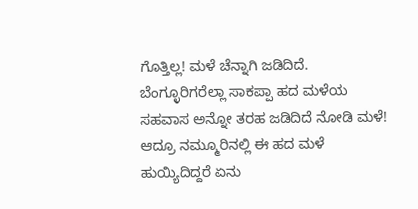ಗೊತ್ತಿಲ್ಲ! ಮಳೆ ಚೆನ್ನಾಗಿ ಜಡಿದಿದೆ. ಬೆಂಗ್ಳೂರಿಗರೆಲ್ಲಾ ಸಾಕಪ್ಪಾ ಹದ ಮಳೆಯ ಸಹವಾಸ ಅನ್ನೋ ತರಹ ಜಡಿದಿದೆ ನೋಡಿ ಮಳೆ! ಆದ್ರೂ ನಮ್ಮೂರಿನಲ್ಲಿ ಈ ಹದ ಮಳೆ ಹುಯ್ಯಿದಿದ್ದರೆ ಏನು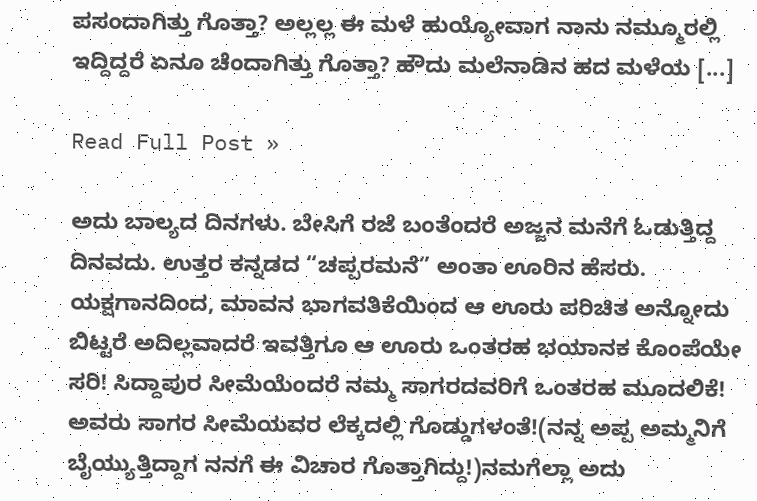ಪಸಂದಾಗಿತ್ತು ಗೊತ್ತಾ? ಅಲ್ಲಲ್ಲ ಈ ಮಳೆ ಹುಯ್ಯೋವಾಗ ನಾನು ನಮ್ಮೂರಲ್ಲಿ ಇದ್ದಿದ್ದರೆ ಏನೂ ಚೆಂದಾಗಿತ್ತು ಗೊತ್ತಾ? ಹೌದು ಮಲೆನಾಡಿನ ಹದ ಮಳೆಯ [...]

Read Full Post »

ಅದು ಬಾಲ್ಯದ ದಿನಗಳು. ಬೇಸಿಗೆ ರಜೆ ಬಂತೆಂದರೆ ಅಜ್ಜನ ಮನೆಗೆ ಓಡುತ್ತಿದ್ದ ದಿನವದು. ಉತ್ತರ ಕನ್ನಡದ “ಚಪ್ಪರಮನೆ” ಅಂತಾ ಊರಿನ ಹೆಸರು. ಯಕ್ಷಗಾನದಿಂದ, ಮಾವನ ಭಾಗವತಿಕೆಯಿಂದ ಆ ಊರು ಪರಿಚಿತ ಅನ್ನೋದು ಬಿಟ್ಟರೆ ಅದಿಲ್ಲವಾದರೆ ಇವತ್ತಿಗೂ ಆ ಊರು ಒಂತರಹ ಭಯಾನಕ ಕೊಂಪೆಯೇ ಸರಿ! ಸಿದ್ದಾಪುರ ಸೀಮೆಯೆಂದರೆ ನಮ್ಮ ಸಾಗರದವರಿಗೆ ಒಂತರಹ ಮೂದಲಿಕೆ! ಅವರು ಸಾಗರ ಸೀಮೆಯವರ ಲೆಕ್ಕದಲ್ಲಿ ಗೊಡ್ಡುಗಳಂತೆ!(ನನ್ನ ಅಪ್ಪ ಅಮ್ಮನಿಗೆ ಬೈಯ್ಯುತ್ತಿದ್ದಾಗ ನನಗೆ ಈ ವಿಚಾರ ಗೊತ್ತಾಗಿದ್ದು!)ನಮಗೆಲ್ಲಾ ಅದು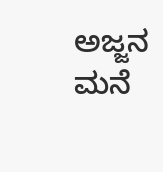ಅಜ್ಜನ ಮನೆ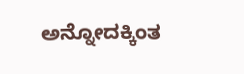ಅನ್ನೋದಕ್ಕಿಂತ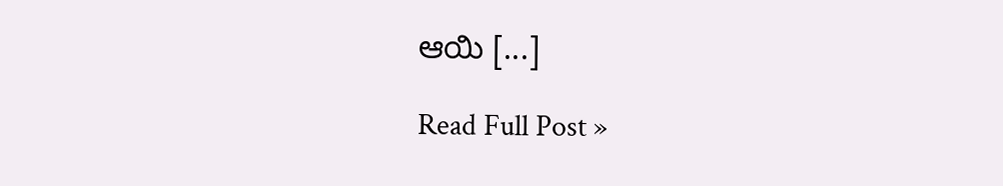ಆಯಿ [...]

Read Full Post »